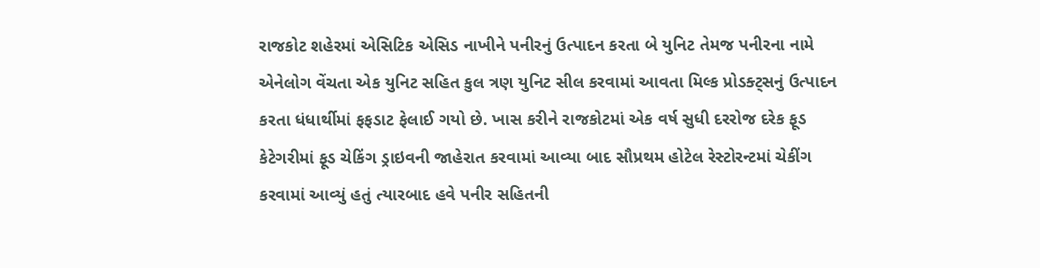રાજકોટ શહેરમાં એસિટિક એસિડ નાખીને પનીરનું ઉત્પાદન કરતા બે યુનિટ તેમજ પનીરના નામે એનેલોગ વેંચતા એક યુનિટ સહિત કુલ ત્રણ યુનિટ સીલ કરવામાં આવતા મિલ્ક પ્રોડક્ટ્સનું ઉત્પાદન કરતા ધંધાર્થીમાં ફફડાટ ફેલાઈ ગયો છે. ખાસ કરીને રાજકોટમાં એક વર્ષ સુધી દરરોજ દરેક ફૂડ કેટેગરીમાં ફૂડ ચેકિંગ ડ્રાઇવની જાહેરાત કરવામાં આવ્યા બાદ સૌપ્રથમ હોટેલ રેસ્ટોરન્ટમાં ચેકીંગ કરવામાં આવ્યું હતું ત્યારબાદ હવે પનીર સહિતની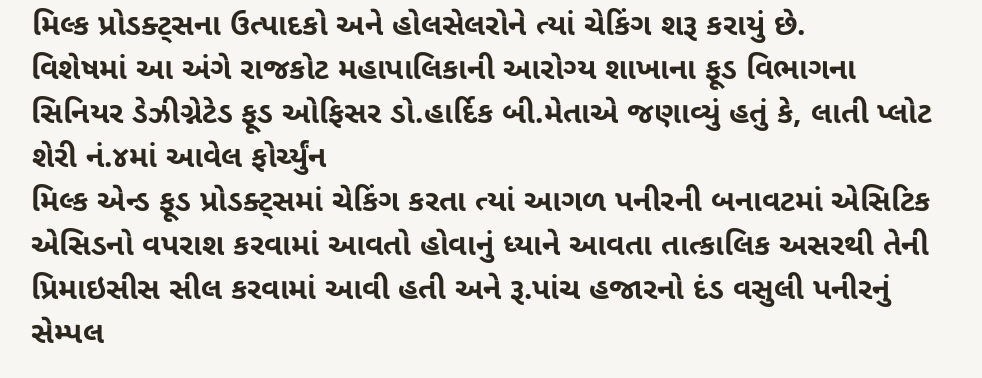મિલ્ક પ્રોડક્ટ્સના ઉત્પાદકો અને હોલસેલરોને ત્યાં ચેકિંગ શરૂ કરાયું છે.
વિશેષમાં આ અંગે રાજકોટ મહાપાલિકાની આરોગ્ય શાખાના ફૂડ વિભાગના સિનિયર ડેઝીગ્નેટેડ ફૂડ ઓફિસર ડો.હાર્દિક બી.મેતાએ જણાવ્યું હતું કે, લાતી પ્લોટ શેરી નં.૪માં આવેલ ફોર્ચ્યુંન
મિલ્ક એન્ડ ફૂડ પ્રોડક્ટ્સમાં ચેકિંગ કરતા ત્યાં આગળ પનીરની બનાવટમાં એસિટિક એસિડનો વપરાશ કરવામાં આવતો હોવાનું ધ્યાને આવતા તાત્કાલિક અસરથી તેની પ્રિમાઇસીસ સીલ કરવામાં આવી હતી અને રૂ.પાંચ હજારનો દંડ વસુલી પનીરનું સેમ્પલ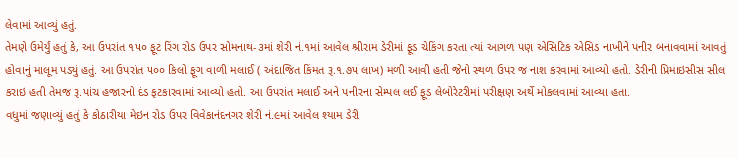લેવામાં આવ્યું હતું.
તેમણે ઉમેર્યું હતું કે, આ ઉપરાંત ૧૫૦ ફૂટ રિંગ રોડ ઉપર સોમનાથ-૩માં શેરી નં.૧માં આવેલ શ્રીરામ ડેરીમાં ફૂડ ચેકિંગ કરતા ત્યાં આગળ પણ એસિટિક એસિડ નાખીને પનીર બનાવવામાં આવતું હોવાનું માલૂમ પડ્યું હતું. આ ઉપરાંત ૫૦૦ કિલો ફૂગ વાળી મલાઈ ( અંદાજિત કિંમત રૂ.૧.૭૫ લાખ) મળી આવી હતી જેનો સ્થળ ઉપર જ નાશ કરવામાં આવ્યો હતો. ડેરીની પ્રિમાઇસીસ સીલ કરાઇ હતી તેમજ રૂ.પાંચ હજારનો દંડ ફટકારવામાં આવ્યો હતો. આ ઉપરાંત મલાઈ અને પનીરના સેમ્પલ લઈ ફૂડ લેબોરેટરીમાં પરીક્ષણ અર્થે મોકલવામાં આવ્યા હતા.
વધુમાં જણાવ્યું હતું કે કોઠારીયા મેઇન રોડ ઉપર વિવેકાનંદનગર શેરી નં.૯માં આવેલ શ્યામ ડેરી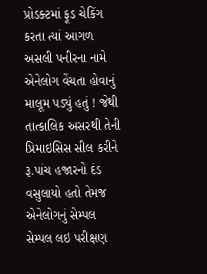પ્રોડક્ટમાં ફૂડ ચેકિંગ કરતા ત્યાં આગળ અસલી પનીરના નામે એનેલોગ વેંચતા હોવાનું માલૂમ પડ્યું હતું ! જેથી તાત્કાલિક અસરથી તેની પ્રિમાઇસિસ સીલ કરીને રૂ.પાંચ હજારનો દંડ વસુલાયો હતો તેમજ એનેલોગનું સેમ્પલ સેમ્પલ લઇ પરીક્ષણ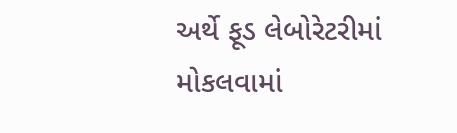અર્થે ફૂડ લેબોરેટરીમાં મોકલવામાં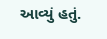આવ્યું હતું.